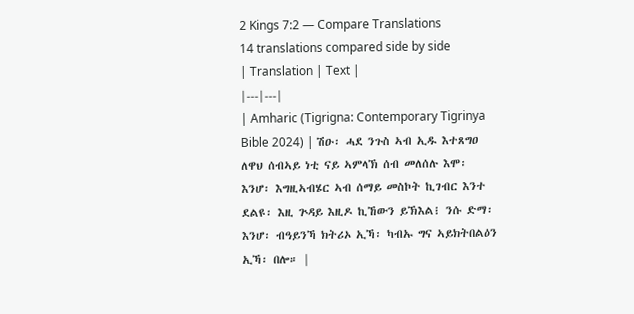2 Kings 7:2 — Compare Translations
14 translations compared side by side
| Translation | Text |
|---|---|
| Amharic (Tigrigna: Contemporary Tigrinya Bible 2024) | ሽዑ፡ ሓደ ንጉስ ኣብ ኢዱ እተጸግዐ ለዋህ ሰብኣይ ነቲ ናይ ኣምላኽ ሰብ መለሰሉ እሞ፡ እንሆ፡ እግዚኣብሄር ኣብ ሰማይ መስኮት ኪገብር እንተ ደልዩ፡ እዚ ጕዳይ እዚዶ ኪኸውን ይኽእል፧ ንሱ ድማ፡ እንሆ፡ ብዓይንኻ ክትሪኦ ኢኻ፡ ካብኡ ግና ኣይክትበልዕን ኢኻ፡ በሎ። |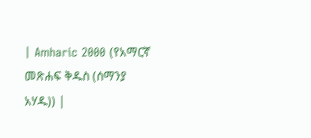| Amharic 2000 (የአማርኛ መጽሐፍ ቅዱስ (ሰማንያ አሃዱ)) |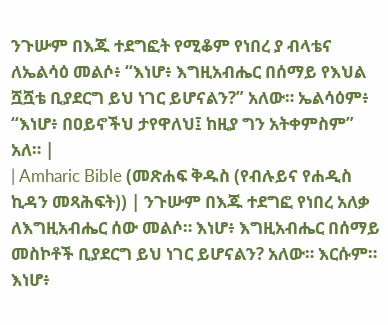ንጉሡም በእጁ ተደግፎት የሚቆም የነበረ ያ ብላቴና ለኤልሳዕ መልሶ፥ “እነሆ፥ እግዚአብሔር በሰማይ የእህል ሿሿቴ ቢያደርግ ይህ ነገር ይሆናልን?” አለው። ኤልሳዕም፥ “እነሆ፥ በዐይኖችህ ታየዋለህ፤ ከዚያ ግን አትቀምስም” አለ። |
| Amharic Bible (መጽሐፍ ቅዱስ (የብሉይና የሐዲስ ኪዳን መጻሕፍት)) | ንጉሡም በእጁ ተደግፎ የነበረ አለቃ ለእግዚአብሔር ሰው መልሶ። እነሆ፥ እግዚአብሔር በሰማይ መስኮቶች ቢያደርግ ይህ ነገር ይሆናልን? አለው። እርሱም። እነሆ፥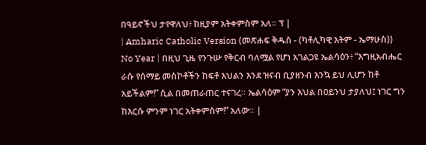በዓይኖችህ ታየዋለህ፥ ከዚያም አትቀምስም አለ። ፕ |
| Amharic Catholic Version (መጽሐፍ ቅዱስ - (ካቶሊካዊ እትም - ኤማሁስ)) No Year | በዚህ ጊዜ የንጉሡ የቅርብ ባለሟል የሆነ አገልጋዩ ኤልሳዕን፥ “እግዚአብሔር ራሱ የሰማይ መስኮቶችን ከፍቶ እህልን እንደ ዝናብ ቢያዘንብ እንኳ ይህ ሊሆን ከቶ አይችልም!” ሲል በመጠራጠር ተናገረ። ኤልሳዕም “ያን እህል በዐይንህ ታያለህ፤ ነገር ግን ከእርሱ ምንም ነገር አትቀምስም!” አለው። |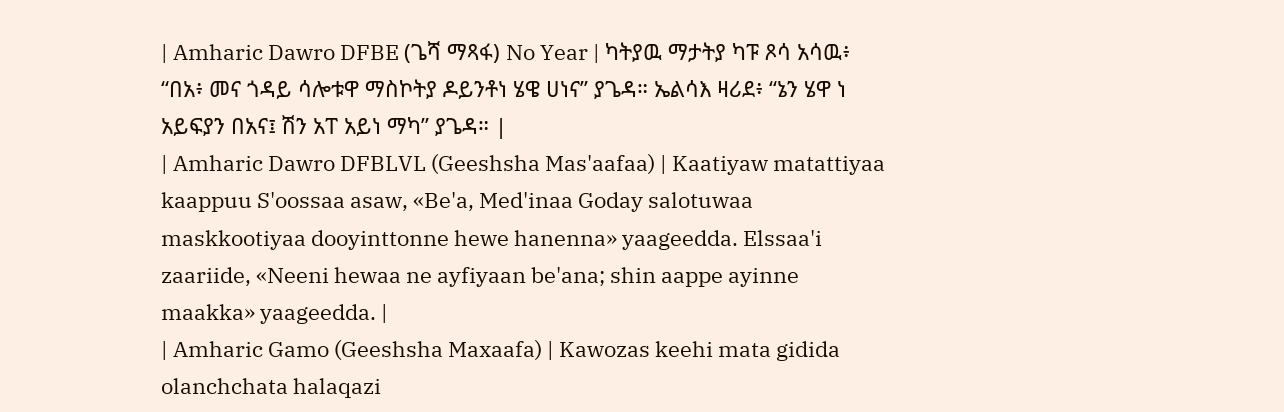| Amharic Dawro DFBE (ጌሻ ማጻፋ) No Year | ካትያዉ ማታትያ ካፑ ጾሳ አሳዉ፥ “በአ፥ መና ጎዳይ ሳሎቱዋ ማስኮትያ ዶይንቶነ ሄዌ ሀነና” ያጌዳ። ኤልሳእ ዛሪደ፥ “ኔን ሄዋ ነ አይፍያን በአና፤ ሽን አፐ አይነ ማካ” ያጌዳ። |
| Amharic Dawro DFBLVL (Geeshsha Mas'aafaa) | Kaatiyaw matattiyaa kaappuu S'oossaa asaw, «Be'a, Med'inaa Goday salotuwaa maskkootiyaa dooyinttonne hewe hanenna» yaageedda. Elssaa'i zaariide, «Neeni hewaa ne ayfiyaan be'ana; shin aappe ayinne maakka» yaageedda. |
| Amharic Gamo (Geeshsha Maxaafa) | Kawozas keehi mata gidida olanchchata halaqazi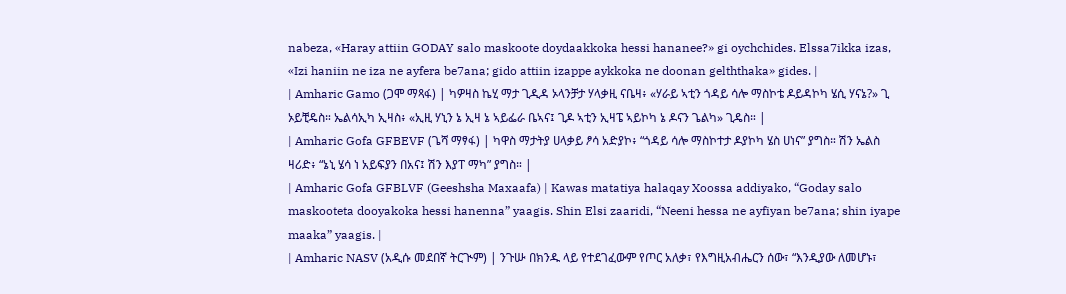nabeza, «Haray attiin GODAY salo maskoote doydaakkoka hessi hananee?» gi oychchides. Elssa7ikka izas, «Izi haniin ne iza ne ayfera be7ana; gido attiin izappe aykkoka ne doonan gelththaka» gides. |
| Amharic Gamo (ጋሞ ማጻፋ) | ካዎዛስ ኬሂ ማታ ጊዲዳ ኦላንቻታ ሃላቃዚ ናቤዛ፥ «ሃራይ ኣቲን ጎዳይ ሳሎ ማስኮቴ ዶይዳኮካ ሄሲ ሃናኔ?» ጊ ኦይቺዴስ። ኤልሳኢካ ኢዛስ፥ «ኢዚ ሃኒን ኔ ኢዛ ኔ ኣይፌራ ቤኣና፤ ጊዶ ኣቲን ኢዛፔ ኣይኮካ ኔ ዶናን ጌልካ» ጊዴስ። |
| Amharic Gofa GFBEVF (ጌሻ ማፃፋ) | ካዋስ ማታትያ ሀላቃይ ፆሳ አድያኮ፥ “ጎዳይ ሳሎ ማስኮተታ ዶያኮካ ሄስ ሀነና” ያግስ። ሽን ኤልስ ዛሪድ፥ “ኔኒ ሄሳ ነ አይፍያን በአና፤ ሽን እያፐ ማካ” ያግስ። |
| Amharic Gofa GFBLVF (Geeshsha Maxaafa) | Kawas matatiya halaqay Xoossa addiyako, “Goday salo maskooteta dooyakoka hessi hanenna” yaagis. Shin Elsi zaaridi, “Neeni hessa ne ayfiyan be7ana; shin iyape maaka” yaagis. |
| Amharic NASV (አዲሱ መደበኛ ትርጒም) | ንጉሡ በክንዱ ላይ የተደገፈውም የጦር አለቃ፣ የእግዚአብሔርን ሰው፣ “እንዲያው ለመሆኑ፣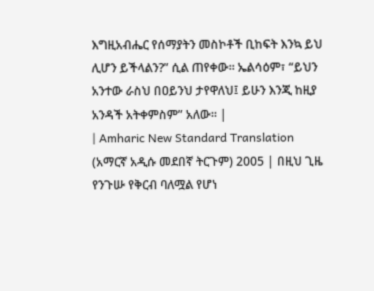እግዚአብሔር የሰማያትን መስኮቶች ቢከፍት እንኳ ይህ ሊሆን ይችላልን?” ሲል ጠየቀው። ኤልሳዕም፣ “ይህን አንተው ራስህ በዐይንህ ታየዋለህ፤ ይሁን እንጂ ከዚያ አንዳች አትቀምስም” አለው። |
| Amharic New Standard Translation (አማርኛ አዲሱ መደበኛ ትርጉም) 2005 | በዚህ ጊዜ የንጉሡ የቅርብ ባለሟል የሆነ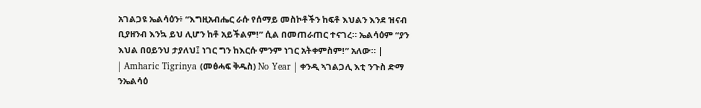አገልጋዩ ኤልሳዕን፥ “እግዚአብሔር ራሱ የሰማይ መስኮቶችን ከፍቶ እህልን እንደ ዝናብ ቢያዘንብ እንኳ ይህ ሊሆን ከቶ አይችልም!” ሲል በመጠራጠር ተናገረ። ኤልሳዕም “ያን እህል በዐይንህ ታያለህ፤ ነገር ግን ከእርሱ ምንም ነገር አትቀምስም!” አለው። |
| Amharic Tigrinya (መፅሓፍ ቅዱስ) No Year | ቀንዲ ኣገልጋሊ እቲ ንጉስ ድማ ንኤልሳዕ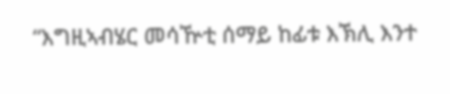“እግዚኣብሄር መሳዅቲ ሰማይ ከፊቱ እኽሊ እንተ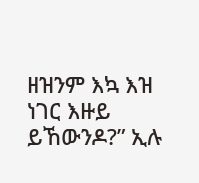ዘዝንም እኳ እዝ ነገር እዙይ ይኸውንዶ?” ኢሉ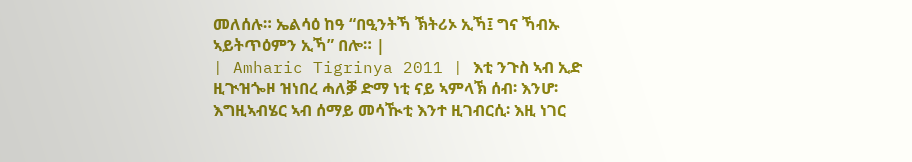መለሰሉ። ኤልሳዕ ከዓ “በዒንትኻ ኽትሪኦ ኢኻ፤ ግና ኻብኡ ኣይትጥዕምን ኢኻ” በሎ። |
| Amharic Tigrinya 2011 | እቲ ንጉስ ኣብ ኢድ ዚጒዝጐዞ ዝነበረ ሓለቓ ድማ ነቲ ናይ ኣምላኽ ሰብ፡ እንሆ፡ እግዚኣብሄር ኣብ ሰማይ መሳዂቲ እንተ ዚገብርሲ፡ እዚ ነገር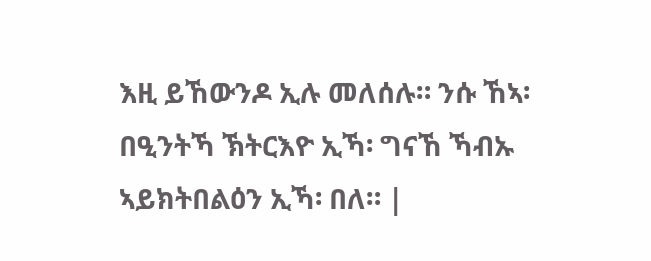እዚ ይኸውንዶ ኢሉ መለሰሉ። ንሱ ኸኣ፡ በዒንትኻ ኽትርእዮ ኢኻ፡ ግናኸ ኻብኡ ኣይክትበልዕን ኢኻ፡ በለ። |